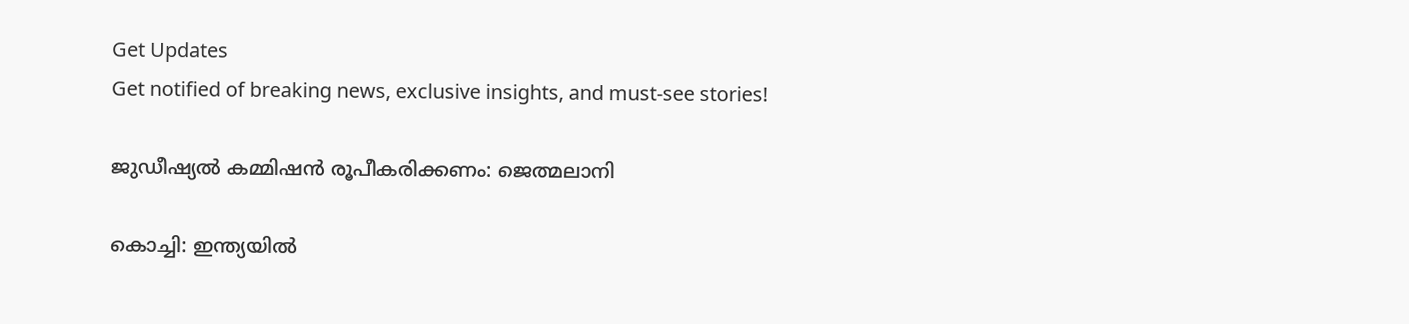Get Updates
Get notified of breaking news, exclusive insights, and must-see stories!

ജുഡീഷ്യല്‍ കമ്മിഷന്‍ രൂപീകരിക്കണം: ജെത്മലാനി

കൊച്ചി: ഇന്ത്യയില്‍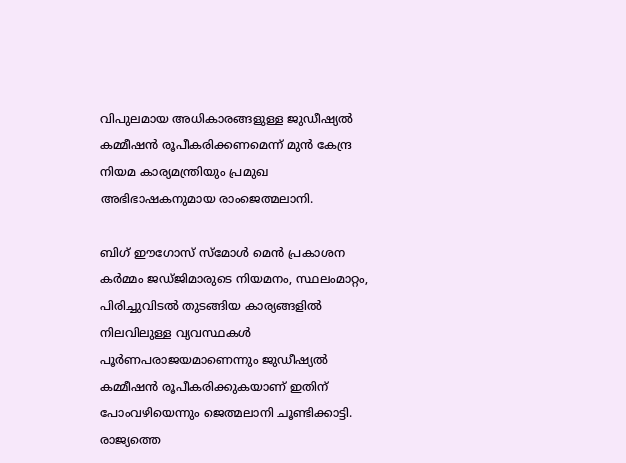വിപുലമായ അധികാരങ്ങളുള്ള ജുഡീഷ്യല്‍ കമ്മീഷന്‍ രൂപീകരിക്കണമെന്ന് മുന്‍ കേന്ദ്ര നിയമ കാര്യമന്ത്രിയും പ്രമുഖ അഭിഭാഷകനുമായ രാംജെത്മലാനി.

ബിഗ് ഈഗോസ് സ്മോള്‍ മെന്‍ പ്രകാശന കര്‍മ്മം ജഡ്ജിമാരുടെ നിയമനം, സ്ഥലംമാറ്റം, പിരിച്ചുവിടല്‍ തുടങ്ങിയ കാര്യങ്ങളില്‍ നിലവിലുള്ള വ്യവസ്ഥകള്‍ പൂര്‍ണപരാജയമാണെന്നും ജുഡീഷ്യല്‍ കമ്മീഷന്‍ രൂപീകരിക്കുകയാണ് ഇതിന് പോംവഴിയെന്നും ജെത്മലാനി ചൂണ്ടിക്കാട്ടി. രാജ്യത്തെ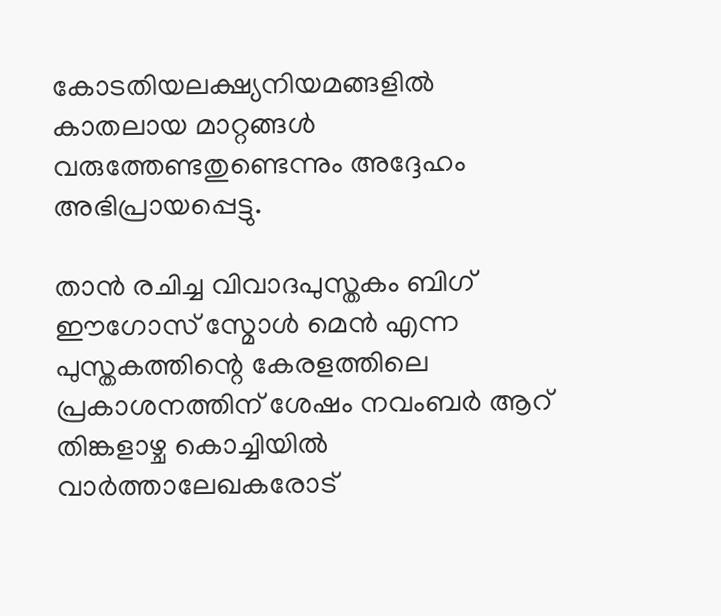കോടതിയലക്ഷ്യനിയമങ്ങളില്‍ കാതലായ മാറ്റങ്ങള്‍ വരുത്തേണ്ടതുണ്ടെന്നും അദ്ദേഹം അഭിപ്രായപ്പെട്ടു.

താന്‍ രചിച്ച വിവാദപുസ്തകം ബിഗ് ഈഗോസ് സ്മോള്‍ മെന്‍ എന്ന പുസ്തകത്തിന്റെ കേരളത്തിലെ പ്രകാശനത്തിന് ശേഷം നവംബര്‍ ആറ് തിങ്കളാഴ്ച കൊച്ചിയില്‍ വാര്‍ത്താലേഖകരോട്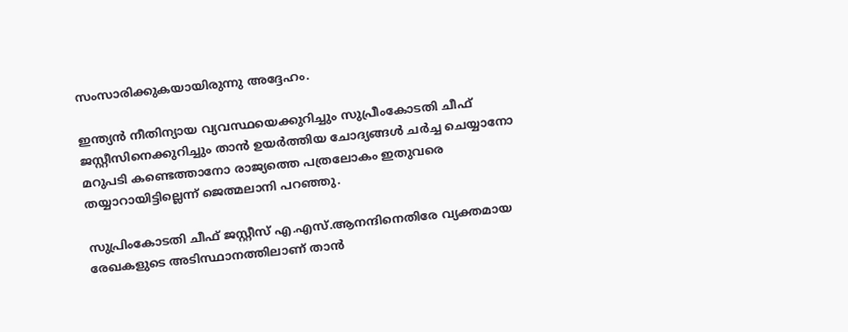സംസാരിക്കുകയായിരുന്നു അദ്ദേഹം.

ഇന്ത്യന്‍ നീതിന്യായ വ്യവസ്ഥയെക്കുറിച്ചും സുപ്രീംകോടതി ചീഫ് ജസ്റ്റീസിനെക്കുറിച്ചും താന്‍ ഉയര്‍ത്തിയ ചോദ്യങ്ങള്‍ ചര്‍ച്ച ചെയ്യാനോ മറുപടി കണ്ടെത്താനോ രാജ്യത്തെ പത്രലോകം ഇതുവരെ തയ്യാറായിട്ടില്ലെന്ന് ജെത്മലാനി പറഞ്ഞു.

സുപ്രിംകോടതി ചീഫ് ജസ്റ്റീസ് എ.എസ്.ആനന്ദിനെതിരേ വ്യക്തമായ രേഖകളുടെ അടിസ്ഥാനത്തിലാണ് താന്‍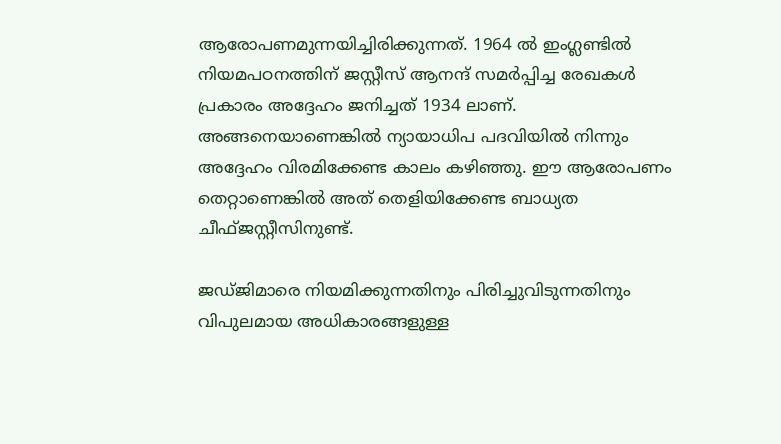ആരോപണമുന്നയിച്ചിരിക്കുന്നത്. 1964 ല്‍ ഇംഗ്ലണ്ടില്‍ നിയമപഠനത്തിന് ജസ്റ്റീസ് ആനന്ദ് സമര്‍പ്പിച്ച രേഖകള്‍ പ്രകാരം അദ്ദേഹം ജനിച്ചത് 1934 ലാണ്. അങ്ങനെയാണെങ്കില്‍ ന്യായാധിപ പദവിയില്‍ നിന്നും അദ്ദേഹം വിരമിക്കേണ്ട കാലം കഴിഞ്ഞു. ഈ ആരോപണം തെറ്റാണെങ്കില്‍ അത് തെളിയിക്കേണ്ട ബാധ്യത ചീഫ്ജസ്റ്റീസിനുണ്ട്.

ജഡ്ജിമാരെ നിയമിക്കുന്നതിനും പിരിച്ചുവിടുന്നതിനും വിപുലമായ അധികാരങ്ങളുള്ള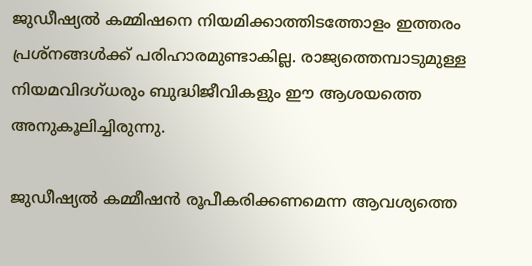ജുഡീഷ്യല്‍ കമ്മിഷനെ നിയമിക്കാത്തിടത്തോളം ഇത്തരം പ്രശ്നങ്ങള്‍ക്ക് പരിഹാരമുണ്ടാകില്ല. രാജ്യത്തെമ്പാടുമുള്ള നിയമവിദഗ്ധരും ബുദ്ധിജീവികളും ഈ ആശയത്തെ അനുകൂലിച്ചിരുന്നു.

ജുഡീഷ്യല്‍ കമ്മീഷന്‍ രൂപീകരിക്കണമെന്ന ആവശ്യത്തെ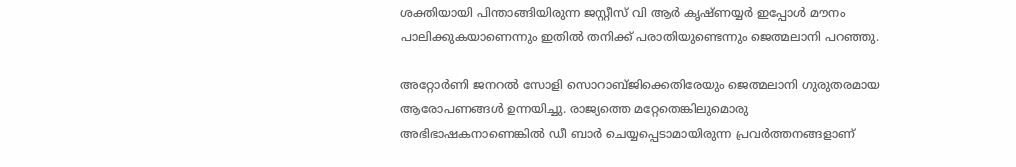ശക്തിയായി പിന്താങ്ങിയിരുന്ന ജസ്റ്റീസ് വി ആര്‍ കൃഷ്ണയ്യര്‍ ഇപ്പോള്‍ മൗനം പാലിക്കുകയാണെന്നും ഇതില്‍ തനിക്ക് പരാതിയുണ്ടെന്നും ജെത്മലാനി പറഞ്ഞു.

അറ്റോര്‍ണി ജനറല്‍ സോളി സൊറാബ്ജിക്കെതിരേയും ജെത്മലാനി ഗുരുതരമായ ആരോപണങ്ങള്‍ ഉന്നയിച്ചു. രാജ്യത്തെ മറ്റേതെങ്കിലുമൊരു അഭിഭാഷകനാണെങ്കില്‍ ഡീ ബാര്‍ ചെയ്യപ്പെടാമായിരുന്ന പ്രവര്‍ത്തനങ്ങളാണ്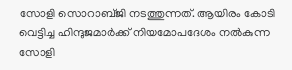സോളി സൊറാബ്ജി നടത്തുന്നത്. ആയിരം കോടി വെട്ടിച്ച ഹിന്ദുജമാര്‍ക്ക് നിയമോപദേശം നല്‍കുന്ന സോളി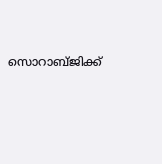സൊറാബ്ജിക്ക്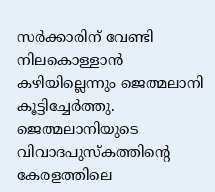സര്‍ക്കാരിന് വേണ്ടി നിലകൊള്ളാന്‍ കഴിയില്ലെന്നും ജെത്മലാനി കൂട്ടിച്ചേര്‍ത്തു. ജെത്മലാനിയുടെ വിവാദപുസ്കത്തിന്റെ കേരളത്തിലെ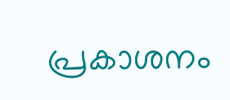പ്രകാശനം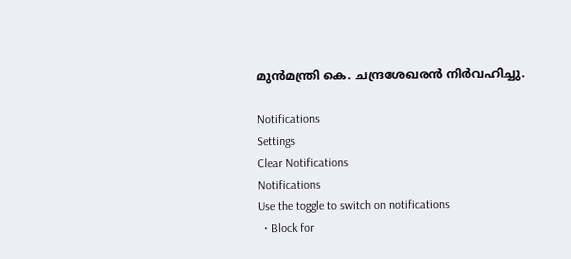മുന്‍മന്ത്രി കെ. ചന്ദ്രശേഖരന്‍ നിര്‍വഹിച്ചു.

Notifications
Settings
Clear Notifications
Notifications
Use the toggle to switch on notifications
  • Block for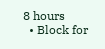8 hours
  • Block for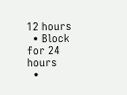12 hours
  • Block for 24 hours
  •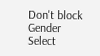Don't block
Gender
Select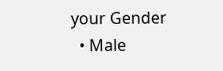your Gender
  • Male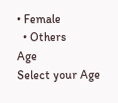• Female
  • Others
Age
Select your Age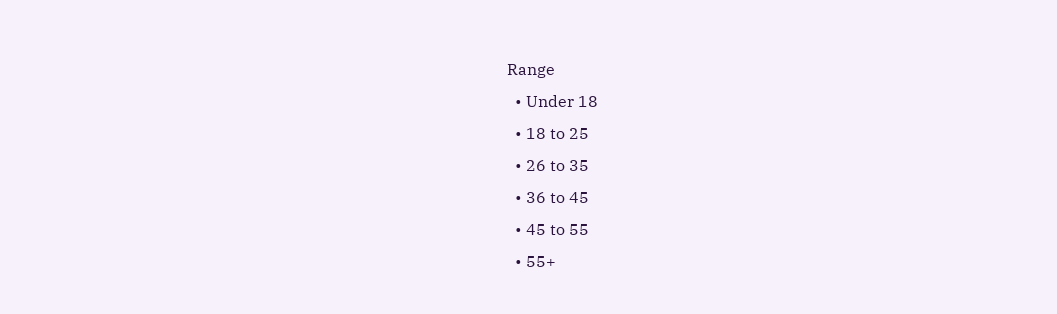Range
  • Under 18
  • 18 to 25
  • 26 to 35
  • 36 to 45
  • 45 to 55
  • 55+